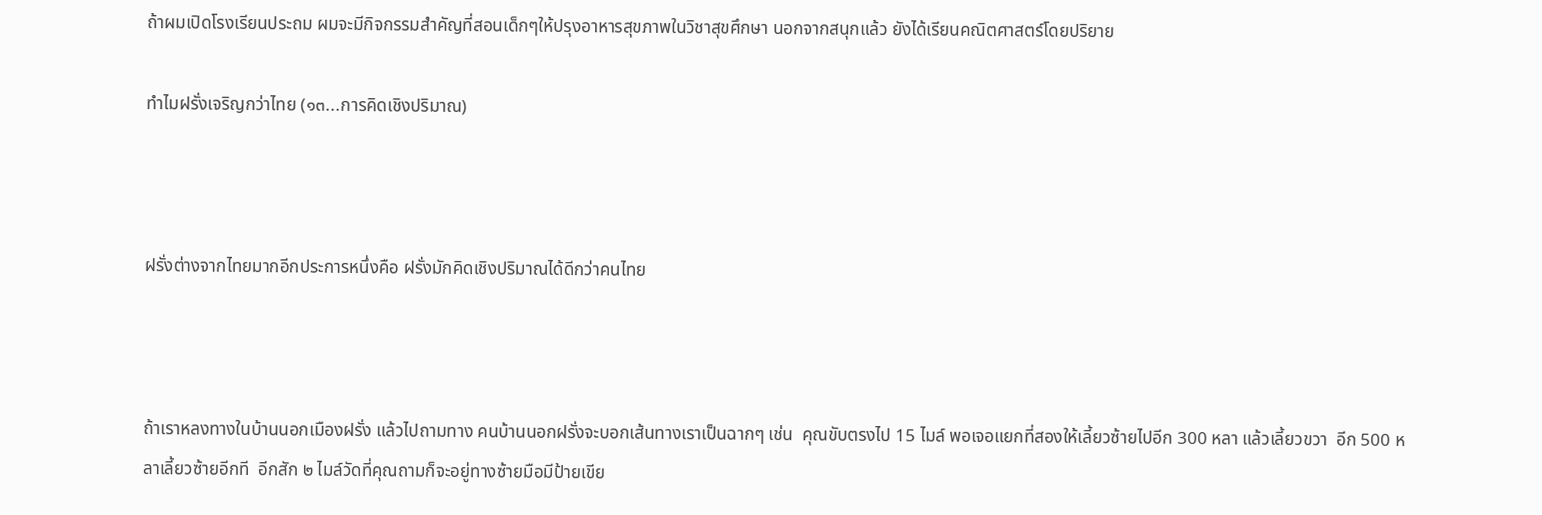ถ้าผมเปิดโรงเรียนประถม ผมจะมีกิจกรรมสำคัญที่สอนเด็กๆให้ปรุงอาหารสุขภาพในวิชาสุขศึกษา นอกจากสนุกแล้ว ยังได้เรียนคณิตศาสตร์โดยปริยาย

ทำไมฝรั่งเจริญกว่าไทย (๑๓...การคิดเชิงปริมาณ)



ฝรั่งต่างจากไทยมากอีกประการหนึ่งคือ ฝรั่งมักคิดเชิงปริมาณได้ดีกว่าคนไทย



ถ้าเราหลงทางในบ้านนอกเมืองฝรั่ง แล้วไปถามทาง คนบ้านนอกฝรั่งจะบอกเส้นทางเราเป็นฉากๆ เช่น  คุณขับตรงไป 15 ไมล์ พอเจอแยกที่สองให้เลี้ยวซ้ายไปอีก 300 หลา แล้วเลี้ยวขวา  อีก 500 หลาเลี้ยวซ้ายอีกที  อีกสัก ๒ ไมล์วัดที่คุณถามก็จะอยู่ทางซ้ายมือมีป้ายเขีย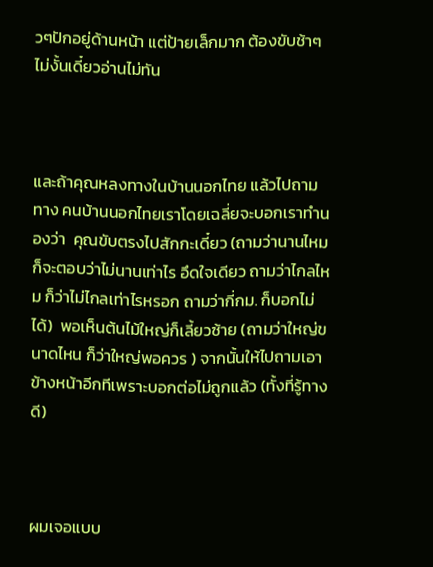วๆปักอยู่ด้านหน้า แต่ป้ายเล็กมาก ต้องขับช้าๆ ไม่งั้นเดี๋ยวอ่านไม่ทัน



และถ้าคุณหลงทางในบ้านนอกไทย แล้วไปถามทาง คนบ้านนอกไทยเราโดยเฉลี่ยจะบอกเราทำนองว่า  คุณขับตรงไปสักกะเดี๋ยว (ถามว่านานไหม ก็จะตอบว่าไม่นานเท่าไร อึดใจเดียว ถามว่าไกลไหม ก็ว่าไม่ไกลเท่าไรหรอก ถามว่ากี่กม. ก็บอกไม่ได้)  พอเห็นต้นไม้ใหญ่ก็เลี้ยวซ้าย (ถามว่าใหญ่ขนาดไหน ก็ว่าใหญ่พอควร ) จากนั้นให้ไปถามเอาข้างหน้าอีกทีเพราะบอกต่อไม่ถูกแล้ว (ทั้งที่รู้ทางดี)



ผมเจอแบบ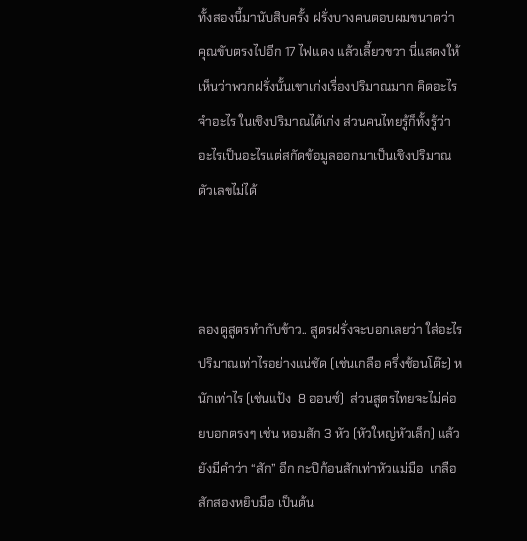ทั้งสองนี้มานับสิบครั้ง ฝรั่งบางคนตอบผมขนาดว่า คุณขับตรงไปอีก 17 ไฟแดง แล้วเลี้ยวขวา นี่แสดงให้เห็นว่าพวกฝรั่งนั้นเขาเก่งเรื่องปริมาณมาก คิดอะไร จำอะไร ในเชิงปริมาณได้เก่ง ส่วนคนไทยรู้ก็ทั้งรู้ว่าอะไรเป็นอะไรแต่สกัดข้อมูลออกมาเป็นเชิงปริมาณตัวเลขไม่ได้



ลองดูสูตรทำกับข้าว.. สูตรฝรั่งจะบอกเลยว่า ใส่อะไรปริมาณเท่าไรอย่างแน่ชัด (เช่นเกลือ ครึ่งช้อนโต๊ะ) หนักเท่าไร (เช่นแป้ง  8 ออนซ์)  ส่วนสูตรไทยจะไม่ค่อยบอกตรงๆ เช่น หอมสัก 3 หัว (หัวใหญ่หัวเล็ก) แล้วยังมีคำว่า “สัก” อีก กะปิก้อนสักเท่าหัวแม่มือ  เกลือสักสองหยิบมือ เป็นต้น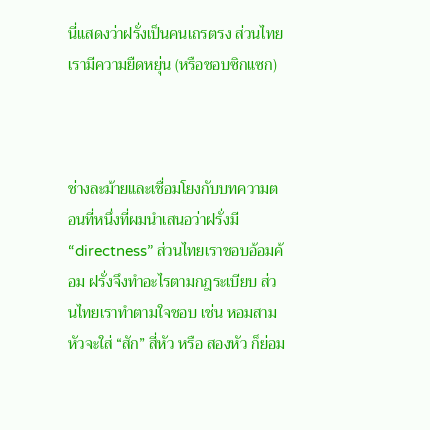นี่แสดงว่าฝรั่งเป็นคนเถรตรง ส่วนไทยเรามีความยืดหยุ่น (หรือชอบซิกแซก)



ช่างละม้ายและเชื่อมโยงกับบทความตอนที่หนึ่งที่ผมนำเสนอว่าฝรั่งมี “directness” ส่วนไทยเราชอบอ้อมค้อม ฝรั่งจึงทำอะไรตามกฎระเบียบ ส่วนไทยเราทำตามใจชอบ เช่น หอมสามหัวจะใส่ “สัก” สี่หัว หรือ สองหัว ก็ย่อม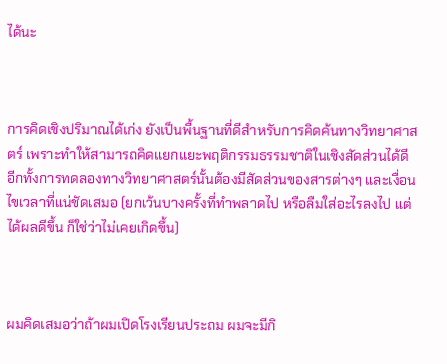ได้นะ



การคิดเชิงปริมาณได้เก่ง ยังเป็นพื้นฐานที่ดีสำหรับการคิดค้นทางวิทยาศาสตร์ เพราะทำให้สามารถคิดแยกแยะพฤติกรรมธรรมชาติในเชิงสัดส่วนได้ดี  อีกทั้งการทดลองทางวิทยาศาสตร์นั้นต้องมีสัดส่วนของสารต่างๆ และเงื่อนไขเวลาที่แน่ชัดเสมอ (ยกเว้นบางครั้งที่ทำพลาดไป หรือลืมใส่อะไรลงไป แต่ได้ผลดีขึ้น ก็ใช่ว่าไม่เคยเกิดขึ้น)



ผมคิดเสมอว่าถ้าผมเปิดโรงเรียนประถม ผมจะมีกิ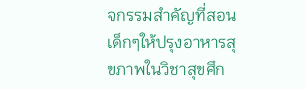จกรรมสำคัญที่สอนเด็กๆให้ปรุงอาหารสุขภาพในวิชาสุขศึก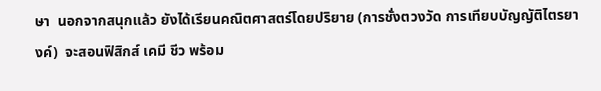ษา  นอกจากสนุกแล้ว ยังได้เรียนคณิตศาสตร์โดยปริยาย (การชั่งตวงวัด การเทียบบัญญัติไตรยางค์)  จะสอนฟิสิกส์ เคมี ชีว พร้อม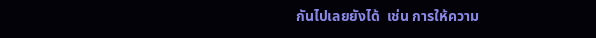กันไปเลยยังได้  เช่น การให้ความ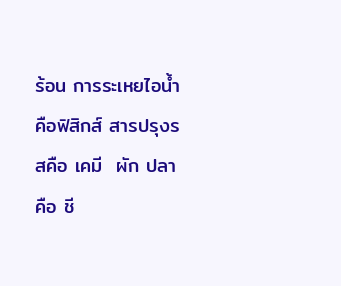ร้อน การระเหยไอน้ำ  คือฟิสิกส์ สารปรุงรสคือ เคมี  ผัก ปลา คือ ชี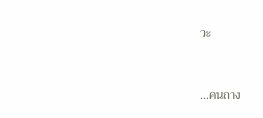วะ



...คนถาง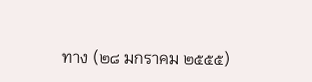ทาง (๒๘ มกราคม ๒๕๕๕)